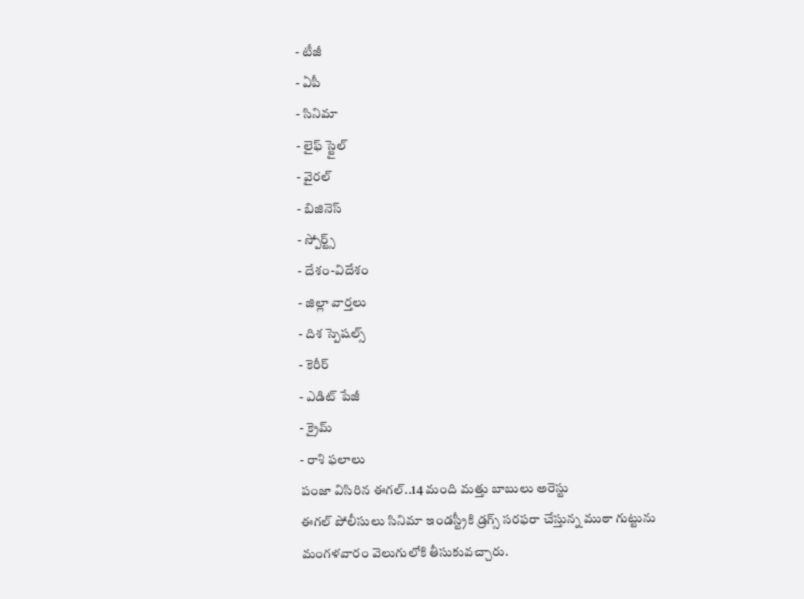- టీజీ
- ఏపీ
- సినిమా
- లైఫ్ స్టైల్
- వైరల్
- బిజినెస్
- స్పోర్ట్స్
- దేశం-విదేశం
- జిల్లా వార్తలు
- దిశ స్పెషల్స్
- కెరీర్
- ఎడిట్ పేజీ
- క్రైమ్
- రాశి ఫలాలు
పంజా విసిరిన ఈగల్..14 మంది మత్తు బాబులు అరెస్టు
ఈగల్ పోలీసులు సినిమా ఇండస్ట్రీకి డ్రగ్స్ సరఫరా చేస్తున్న ముఠా గుట్టును మంగళవారం వెలుగులోకి తీసుకువచ్చారు.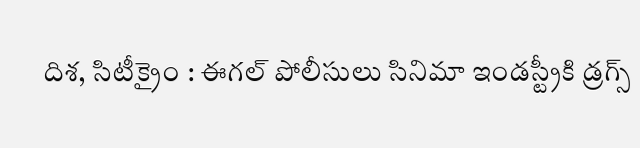దిశ, సిటీక్రైం : ఈగల్ పోలీసులు సినిమా ఇండస్ట్రీకి డ్రగ్స్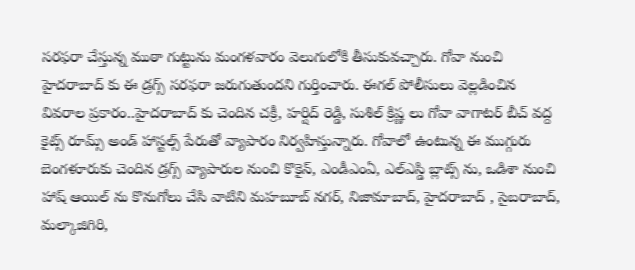సరఫరా చేస్తున్న ముఠా గుట్టును మంగళవారం వెలుగులోకి తీసుకువచ్చారు. గోవా నుంచి హైదరాబాద్ కు ఈ డ్రగ్స్ సరఫరా జరుగుతుందని గుర్తించారు. ఈగల్ పోలీసులు వెల్లడించిన వివరాల ప్రకారం..హైదరాబాద్ కు చెందిన చక్రీ, హర్షిద్ రెడ్డి, సుశిల్ క్రిష్ణ లు గోవా వాగాటర్ బీచ్ వద్ద కైట్స్ రూమ్స్ అండ్ హాస్టల్స్ పేరుతో వ్యాపారం నిర్వహిస్తున్నారు. గోవాలో ఉంటున్న ఈ ముగ్గురు బెంగళూరుకు చెందిన డ్రగ్స్ వ్యాపారుల నుంచి కొకైన్, ఎండీఎంఏ, ఎల్ఎస్డి బ్లాట్స్ ను, ఒడిశా నుంచి హాష్ ఆయిల్ ను కొనుగోలు చేసి వాటిని మహబూబ్ నగర్, నిజామాబాద్, హైదరాబాద్ , సైబరాబాద్, మల్కాజిగిరి,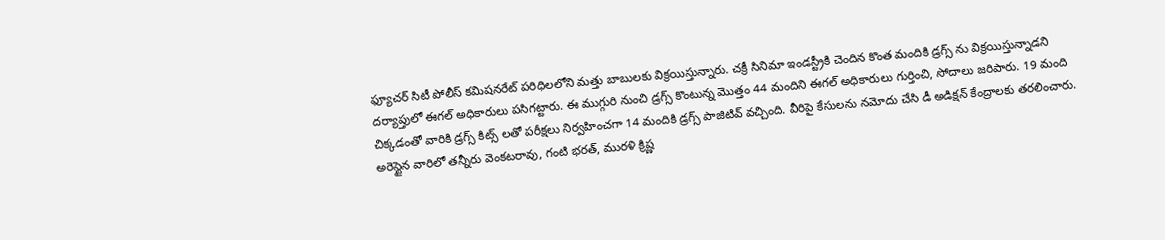ఫ్యూచర్ సిటీ పోలీస్ కమిషనరేట్ పరిధిలలోని మత్తు బాబులకు విక్రయిస్తున్నారు. చక్రీ సినిమా ఇండస్ట్రీకి చెందిన కొంత మందికి డ్రగ్స్ ను విక్రయిస్తున్నాడని దర్యాప్తులో ఈగల్ అధికారులు పసిగట్టారు. ఈ ముగ్గురి నుంచి డ్రగ్స్ కొంటున్న మొత్తం 44 మందిని ఈగల్ అధికారులు గుర్తించి, సోదాలు జరిపారు. 19 మంది చిక్కడంతో వారికి డ్రగ్స్ కిట్స్ లతో పరీక్షలు నిర్వహించగా 14 మందికి డ్రగ్స్ పాజిటివ్ వచ్చింది. వీరిపై కేసులను నమోదు చేసి డీ అడిక్షన్ కేంద్రాలకు తరలించారు. అరెస్టైన వారిలో తన్నీరు వెంకటరావు, గంటి భరత్, మురళి క్రిష్ణ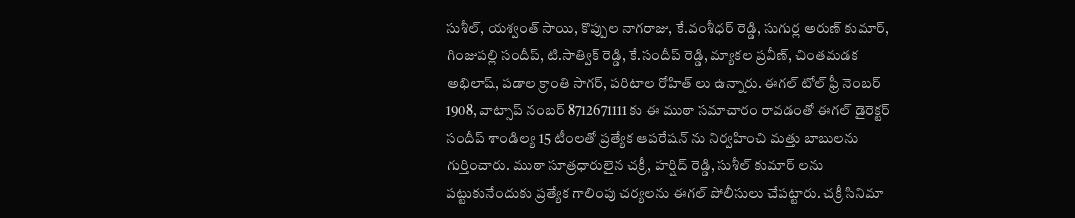సుశీల్, యశ్వంత్ సాయి, కొప్పుల నాగరాజు, కే.వంశీధర్ రెడ్డి, సుగుర్ల అరుణ్ కుమార్, గింజుపల్లి సందీప్, టి.సాత్విక్ రెడ్డి, కే.సందీప్ రెడ్డి, మ్యాకల ప్రవీణ్, చింతమడక అభిలాష్, పడాల క్రాంతి సాగర్, పరిటాల రోహిత్ లు ఉన్నారు. ఈగల్ టోల్ ఫ్రీ నెంబర్ 1908, వాట్సాప్ నంబర్ 8712671111 కు ఈ ముఠా సమాచారం రావడంతో ఈగల్ డైరెక్టర్ సందీప్ శాండిల్య 15 టీంలతో ప్రత్యేక ఆపరేషన్ ను నిర్వహించి మత్తు బాబులను గుర్తించారు. ముఠా సూత్రధారులైన చక్రీ, హర్షిద్ రెడ్డి, సుశీల్ కుమార్ లను పట్టుకునేందుకు ప్రత్యేక గాలింపు చర్యలను ఈగల్ పోలీసులు చేపట్టారు. చక్రీ సినిమా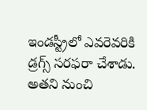ఇండస్ట్రీలో ఎవరెవరికి డ్రగ్స్ సరఫరా చేశాడు. అతని నుంచి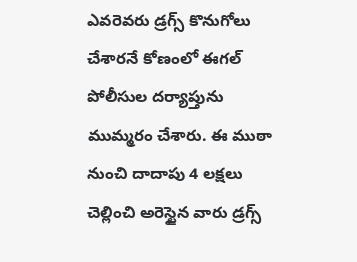ఎవరెవరు డ్రగ్స్ కొనుగోలు చేశారనే కోణంలో ఈగల్ పోలీసుల దర్యాప్తును ముమ్మరం చేశారు. ఈ ముఠా నుంచి దాదాపు 4 లక్షలు చెల్లించి అరెస్టైన వారు డ్రగ్స్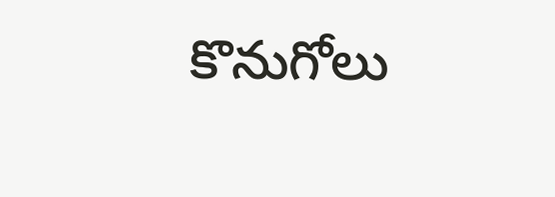కొనుగోలు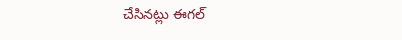చేసినట్లు ఈగల్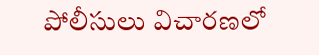పోలీసులు విచారణలో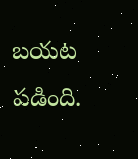బయట పడింది.